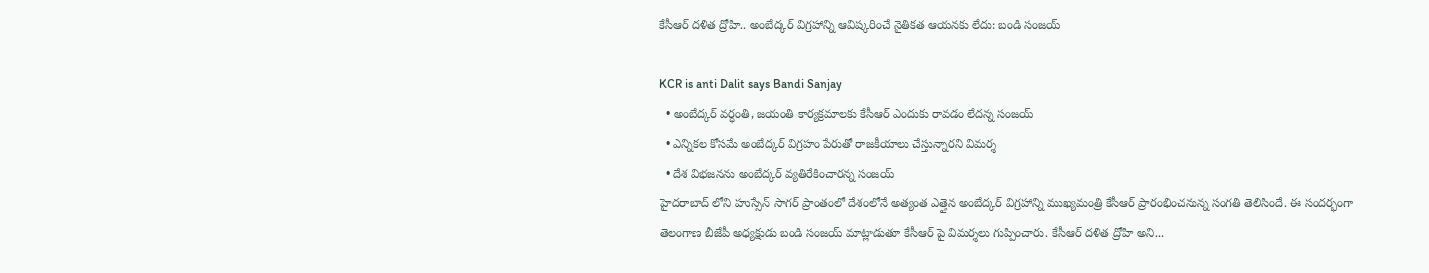కేసీఆర్ దళిత ద్రోహి.. అంబేద్కర్ విగ్రహాన్ని ఆవిష్కరించే నైతికత ఆయనకు లేదు: బండి సంజయ్

KCR is anti Dalit says Bandi Sanjay
  • అంబేద్కర్ వర్ధంతి, జయంతి కార్యక్రమాలకు కేసీఆర్ ఎందుకు రావడం లేదన్న సంజయ్
  • ఎన్నికల కోసమే అంబేద్కర్ విగ్రహం పేరుతో రాజకీయాలు చేస్తున్నారని విమర్శ
  • దేశ విభజనను అంబేద్కర్ వ్యతిరేకించారన్న సంజయ్
హైదరాబాద్ లోని హుస్సేన్ సాగర్ ప్రాంతంలో దేశంలోనే అత్యంత ఎత్తైన అంబేద్కర్ విగ్రహాన్ని ముఖ్యమంత్రి కేసీఆర్ ప్రారంభించనున్న సంగతి తెలిసిందే. ఈ సందర్భంగా తెలంగాణ బీజేపీ అధ్యక్షుడు బండి సంజయ్ మాట్లాడుతూ కేసీఆర్ పై విమర్శలు గుప్పించారు. కేసీఆర్ దళిత ద్రోహి అని...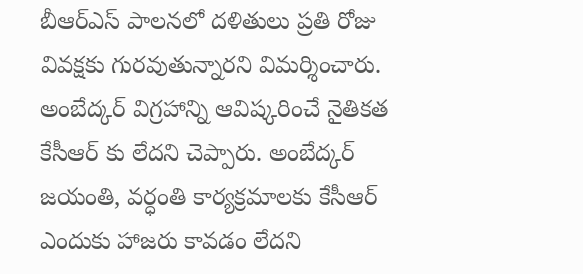బీఆర్ఎస్ పాలనలో దళితులు ప్రతి రోజు వివక్షకు గురవుతున్నారని విమర్శించారు. అంబేద్కర్ విగ్రహాన్ని ఆవిష్కరించే నైతికత కేసీఆర్ కు లేదని చెప్పారు. అంబేద్కర్ జయంతి, వర్ధంతి కార్యక్రమాలకు కేసీఆర్ ఎందుకు హాజరు కావడం లేదని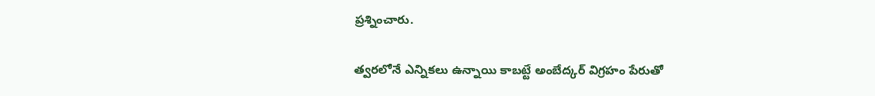ప్రశ్నించారు.

త్వరలోనే ఎన్నికలు ఉన్నాయి కాబట్టే అంబేద్కర్ విగ్రహం పేరుతో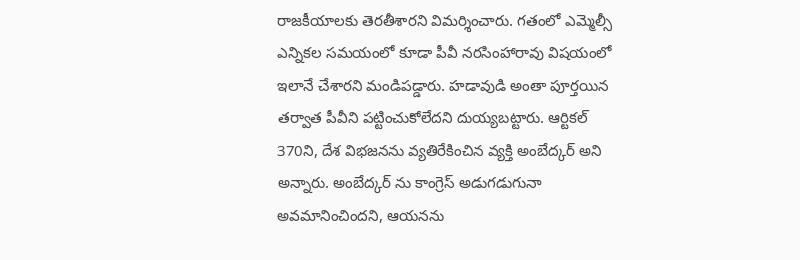రాజకీయాలకు తెరతీశారని విమర్శించారు. గతంలో ఎమ్మెల్సీ ఎన్నికల సమయంలో కూడా పీవీ నరసింహారావు విషయంలో ఇలానే చేశారని మండిపడ్డారు. హడావుడి అంతా పూర్తయిన తర్వాత పీవీని పట్టించుకోలేదని దుయ్యబట్టారు. ఆర్టికల్ 370ని, దేశ విభజనను వ్యతిరేకించిన వ్యక్తి అంబేద్కర్ అని అన్నారు. అంబేద్కర్ ను కాంగ్రెస్ అడుగడుగునా అవమానించిందని, ఆయనను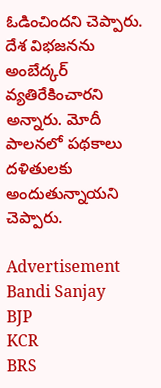ఓడించిందని చెప్పారు. దేశ విభజనను అంబేద్కర్ వ్యతిరేకించారని అన్నారు. మోదీ పాలనలో పథకాలు దళితులకు అందుతున్నాయని చెప్పారు.

Advertisement
Bandi Sanjay
BJP
KCR
BRS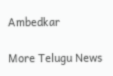Ambedkar

More Telugu News